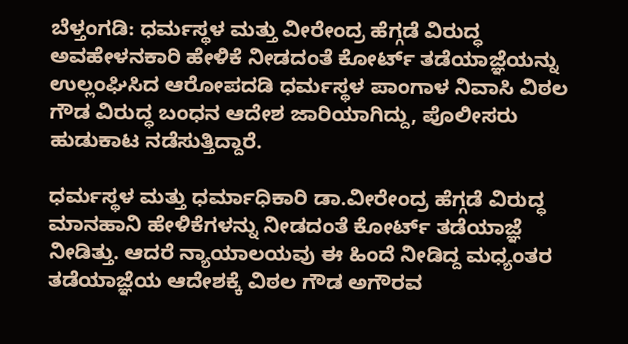ಬೆಳ್ತಂಗಡಿ: ಧರ್ಮಸ್ಥಳ ಮತ್ತು ವೀರೇಂದ್ರ ಹೆಗ್ಗಡೆ ವಿರುದ್ಧ ಅವಹೇಳನಕಾರಿ ಹೇಳಿಕೆ ನೀಡದಂತೆ ಕೋರ್ಟ್ ತಡೆಯಾಜ್ಞೆಯನ್ನು ಉಲ್ಲಂಘಿಸಿದ ಆರೋಪದಡಿ ಧರ್ಮಸ್ಥಳ ಪಾಂಗಾಳ ನಿವಾಸಿ ವಿಠಲ ಗೌಡ ವಿರುದ್ಧ ಬಂಧನ ಆದೇಶ ಜಾರಿಯಾಗಿದ್ದು, ಪೊಲೀಸರು ಹುಡುಕಾಟ ನಡೆಸುತ್ತಿದ್ದಾರೆ.

ಧರ್ಮಸ್ಥಳ ಮತ್ತು ಧರ್ಮಾಧಿಕಾರಿ ಡಾ.ವೀರೇಂದ್ರ ಹೆಗ್ಗಡೆ ವಿರುದ್ಧ ಮಾನಹಾನಿ ಹೇಳಿಕೆಗಳನ್ನು ನೀಡದಂತೆ ಕೋರ್ಟ್ ತಡೆಯಾಜ್ಞೆ ನೀಡಿತ್ತು. ಆದರೆ ನ್ಯಾಯಾಲಯವು ಈ ಹಿಂದೆ ನೀಡಿದ್ದ ಮಧ್ಯಂತರ ತಡೆಯಾಜ್ಞೆಯ ಆದೇಶಕ್ಕೆ ವಿಠಲ ಗೌಡ ಅಗೌರವ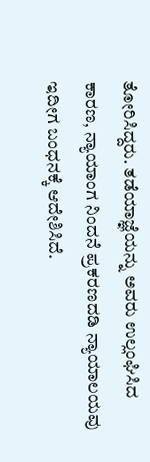ತೋರಿಸಿದ್ದರು. ತಡೆಯಾಜ್ಞೆಯನ್ನು ಅವರು ಉಲ್ಲಂಘಿಸಿದ ಕಾರಣ, ನ್ಯಾಯಾಂಗ ನಿಂದನೆ ಪ್ರಕರಣದಡಿ ನ್ಯಾಯಾಲಯವು ಇದೀಗ ಬಂಧನಕ್ಕೆ ಆದೇಶಿಸಿದೆ.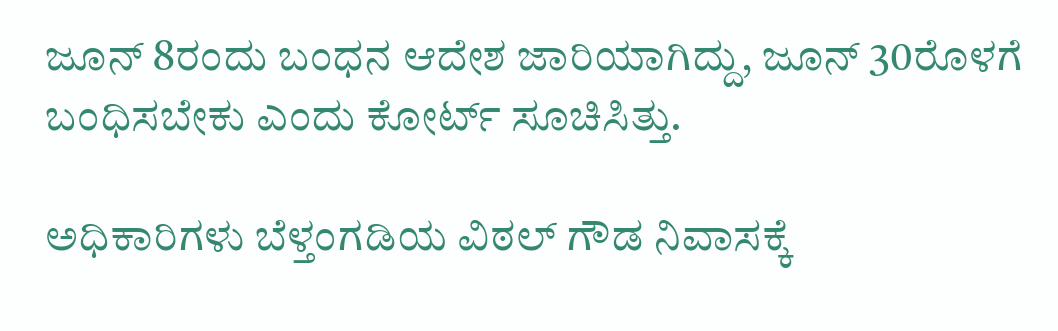ಜೂನ್ 8ರಂದು ಬಂಧನ ಆದೇಶ ಜಾರಿಯಾಗಿದ್ದು, ಜೂನ್ 30ರೊಳಗೆ ಬಂಧಿಸಬೇಕು ಎಂದು ಕೋರ್ಟ್ ಸೂಚಿಸಿತ್ತು.

ಅಧಿಕಾರಿಗಳು ಬೆಳ್ತಂಗಡಿಯ ವಿಠಲ್ ಗೌಡ ನಿವಾಸಕ್ಕೆ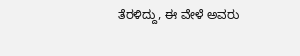ತೆರಳಿದ್ದು, ಈ ವೇಳೆ ಅವರು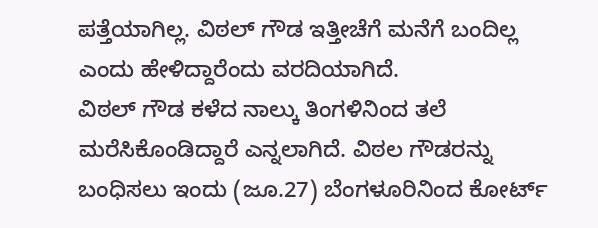ಪತ್ತೆಯಾಗಿಲ್ಲ. ವಿಠಲ್ ಗೌಡ ಇತ್ತೀಚೆಗೆ ಮನೆಗೆ ಬಂದಿಲ್ಲ ಎಂದು ಹೇಳಿದ್ದಾರೆಂದು ವರದಿಯಾಗಿದೆ.
ವಿಠಲ್ ಗೌಡ ಕಳೆದ ನಾಲ್ಕು ತಿಂಗಳಿನಿಂದ ತಲೆ ಮರೆಸಿಕೊಂಡಿದ್ದಾರೆ ಎನ್ನಲಾಗಿದೆ. ವಿಠಲ ಗೌಡರನ್ನು ಬಂಧಿಸಲು ಇಂದು (ಜೂ.27) ಬೆಂಗಳೂರಿನಿಂದ ಕೋರ್ಟ್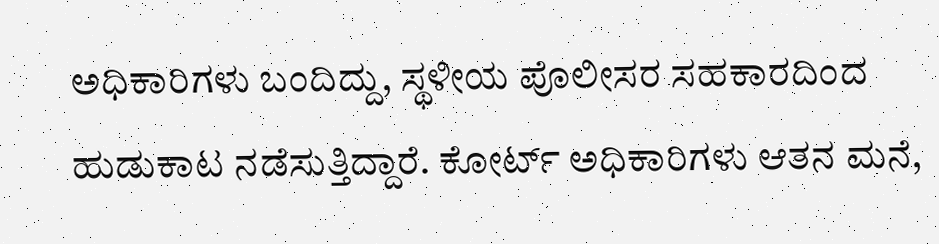ಅಧಿಕಾರಿಗಳು ಬಂದಿದ್ದು, ಸ್ಥಳೀಯ ಪೊಲೀಸರ ಸಹಕಾರದಿಂದ ಹುಡುಕಾಟ ನಡೆಸುತ್ತಿದ್ದಾರೆ. ಕೋರ್ಟ್ ಅಧಿಕಾರಿಗಳು ಆತನ ಮನೆ,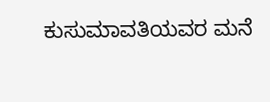ಕುಸುಮಾವತಿಯವರ ಮನೆ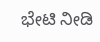ಭೇಟಿ ನೀಡಿ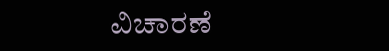ವಿಚಾರಣೆ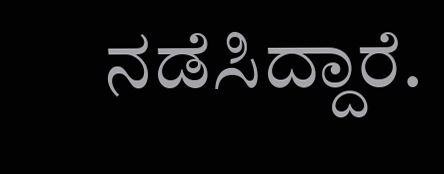ನಡೆಸಿದ್ದಾರೆ.